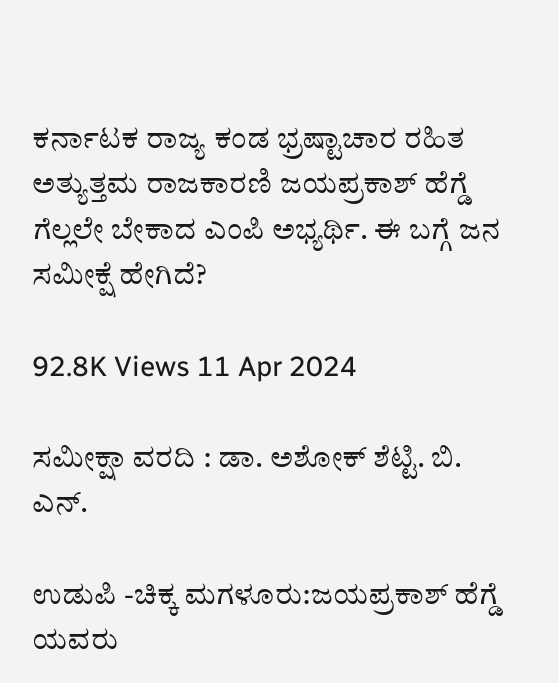ಕರ್ನಾಟಕ ರಾಜ್ಯ ಕಂಡ ಭ್ರಷ್ಟಾಚಾರ ರಹಿತ ಅತ್ಯುತ್ತಮ ರಾಜಕಾರಣಿ ಜಯಪ್ರಕಾಶ್ ಹೆಗ್ಡೆ ಗೆಲ್ಲಲೇ ಬೇಕಾದ ಎಂಪಿ ಅಭ್ಯರ್ಥಿ. ಈ ಬಗ್ಗೆ ಜನ ಸಮೀಕ್ಷೆ ಹೇಗಿದೆ?

92.8K Views 11 Apr 2024

ಸಮೀಕ್ಷಾ ವರದಿ : ಡಾ. ಅಶೋಕ್ ಶೆಟ್ಟಿ. ಬಿ. ಎನ್.

ಉಡುಪಿ -ಚಿಕ್ಕ ಮಗಳೂರು:ಜಯಪ್ರಕಾಶ್ ಹೆಗ್ಡೆ ಯವರು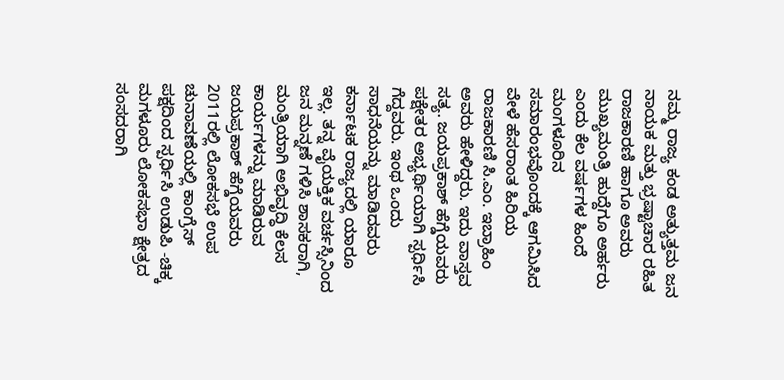ನಮ್ಮ ರಾಜ್ಯ ಕಂಡ ಅತ್ಯುತ್ತಮ ಜನ ನಾಯಕ ಮತ್ತು ಭ್ರಷ್ಟಾಚಾರ ರಹಿತ ರಾಜಕಾರಣಿ ಹಾಗೂ ಅವರು ಮುಖ್ಯಮಂತ್ರಿ ಹುದ್ದೆಗೂ ಅರ್ಹರು ಎಂದು ಕೆಲ ವರ್ಷಗಳ ಹಿಂದೆ ಮಂಗಳೂರಿನ ಸಮಾರಂಭವೊಂದಕ್ಕೆ ಆಗಮಿಸಿದ ವೇಳೆ ಹೆಸರಾಂತ ಹಿರಿಯ ರಾಜಕಾರಣಿ ಸಿ.ಎಂ. ಇಬ್ರಾಹಿಂ ಅವರು ಹೇಳಿದ್ದರು. ಇದು ವಾಸ್ತವ ಸತ್ಯ. ಜಯಪ್ರಕಾಶ್ ಹೆಗ್ಡೆಯವರು ಪಕ್ಷೇತರ ಅಭ್ಯರ್ಥಿಯಾಗಿ ಸ್ಪರ್ಧಿಸಿ ಗೆದ್ದವರು. ಇಂಥ ಒಂದು ಸಾಧನೆಯನ್ನು ಮಾಡಿದವರು ಕರ್ನಾಟಕ ರಾಜ್ಯದಲ್ಲಿ ಯಾರೂ ಇಲ್ಲ. ತನ್ನ ವೈಯಕ್ತಿಕ ವರ್ಚಸ್ಸಿನಿಂದ ಜನ ಮನ್ನಣೆ ಗಳಿಸಿ ಶಾಸಕರಾಗಿ, ಮಂತ್ರಿಯಾಗಿ ಅಭಿವೃದ್ಧಿ ಕೆಲಸ ಕಾರ್ಯಗಳನ್ನು ಮಾಡಿರುವ ಜಯಪ್ರಕಾಶ್ ಹೆಗ್ಡೆಯವರು 2011ರಲ್ಲಿ ಲೋಕಸಭೆ ಉಪ ಚುನಾವಣೆಯಲ್ಲಿ ಕಾಂಗ್ರೆಸ್ ಪಕ್ಷದಿಂದ ಸ್ಪರ್ಧಿಸಿ ಉಡುಪಿ -ಚಿಕ್ಕ ಮಗಳೂರು ಲೋಕಸಭಾ ಕ್ಷೇತ್ರದ ಸಂಸದರಾಗಿ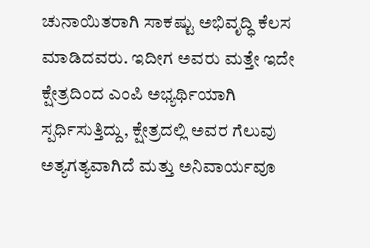ಚುನಾಯಿತರಾಗಿ ಸಾಕಷ್ಟು ಅಭಿವೃದ್ಧಿ ಕೆಲಸ ಮಾಡಿದವರು. ಇದೀಗ ಅವರು ಮತ್ತೇ ಇದೇ ಕ್ಷೇತ್ರದಿಂದ ಎಂಪಿ ಅಭ್ಯರ್ಥಿಯಾಗಿ ಸ್ಪರ್ಧಿಸುತ್ತಿದ್ದು, ಕ್ಷೇತ್ರದಲ್ಲಿ ಅವರ ಗೆಲುವು ಅತ್ಯಗತ್ಯವಾಗಿದೆ ಮತ್ತು ಅನಿವಾರ್ಯವೂ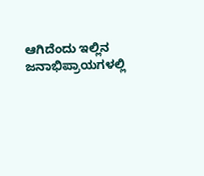ಆಗಿದೆಂದು ಇಲ್ಲಿನ ಜನಾಭಿಪ್ರಾಯಗಳಲ್ಲಿ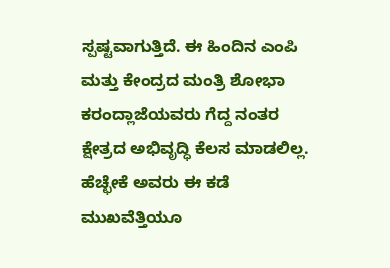ಸ್ಪಷ್ಟವಾಗುತ್ತಿದೆ. ಈ ಹಿಂದಿನ ಎಂಪಿ ಮತ್ತು ಕೇಂದ್ರದ ಮಂತ್ರಿ ಶೋಭಾ ಕರಂದ್ಲಾಜೆಯವರು ಗೆದ್ದ ನಂತರ ಕ್ಷೇತ್ರದ ಅಭಿವೃದ್ಧಿ ಕೆಲಸ ಮಾಡಲಿಲ್ಲ. ಹೆಚ್ಛೇಕೆ ಅವರು ಈ ಕಡೆ ಮುಖವೆತ್ತಿಯೂ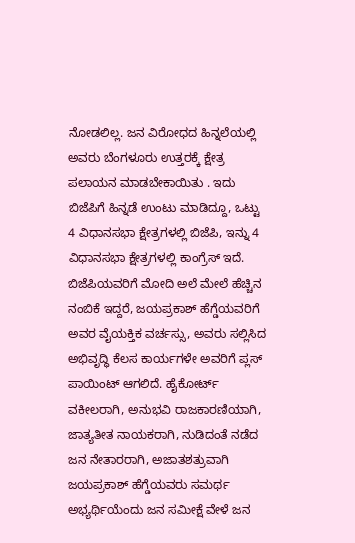ನೋಡಲಿಲ್ಲ. ಜನ ವಿರೋಧದ ಹಿನ್ನಲೆಯಲ್ಲಿ ಅವರು ಬೆಂಗಳೂರು ಉತ್ತರಕ್ಕೆ ಕ್ಷೇತ್ರ ಪಲಾಯನ ಮಾಡಬೇಕಾಯಿತು . ಇದು ಬಿಜೆಪಿಗೆ ಹಿನ್ನಡೆ ಉಂಟು ಮಾಡಿದ್ದೂ, ಒಟ್ಟು 4 ವಿಧಾನಸಭಾ ಕ್ಷೇತ್ರಗಳಲ್ಲಿ ಬಿಜೆಪಿ, ಇನ್ನು 4 ವಿಧಾನಸಭಾ ಕ್ಷೇತ್ರಗಳಲ್ಲಿ ಕಾಂಗ್ರೆಸ್ ಇದೆ. ಬಿಜೆಪಿಯವರಿಗೆ ಮೋದಿ ಅಲೆ ಮೇಲೆ ಹೆಚ್ಚಿನ ನಂಬಿಕೆ ಇದ್ದರೆ, ಜಯಪ್ರಕಾಶ್ ಹೆಗ್ಡೆಯವರಿಗೆ ಅವರ ವೈಯಕ್ತಿಕ ವರ್ಚಸ್ಸು, ಅವರು ಸಲ್ಲಿಸಿದ ಅಭಿವೃದ್ಧಿ ಕೆಲಸ ಕಾರ್ಯಗಳೇ ಅವರಿಗೆ ಪ್ಲಸ್ ಪಾಯಿಂಟ್ ಆಗಲಿದೆ. ಹೈಕೋರ್ಟ್ ವಕೀಲರಾಗಿ, ಅನುಭವಿ ರಾಜಕಾರಣಿಯಾಗಿ, ಜಾತ್ಯತೀತ ನಾಯಕರಾಗಿ, ನುಡಿದಂತೆ ನಡೆದ ಜನ ನೇತಾರರಾಗಿ, ಅಜಾತಶತ್ರುವಾಗಿ ಜಯಪ್ರಕಾಶ್ ಹೆಗ್ಡೆಯವರು ಸಮರ್ಥ ಅಭ್ಯರ್ಥಿಯೆಂದು ಜನ ಸಮೀಕ್ಷೆ ವೇಳೆ ಜನ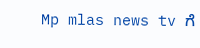Mp mlas news tv ಗೆ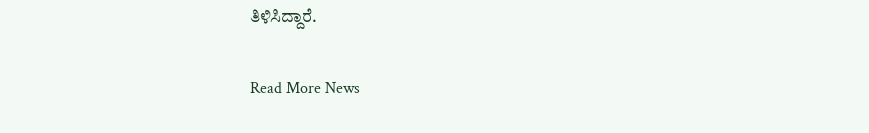ತಿಳಿಸಿದ್ದಾರೆ.

Read More News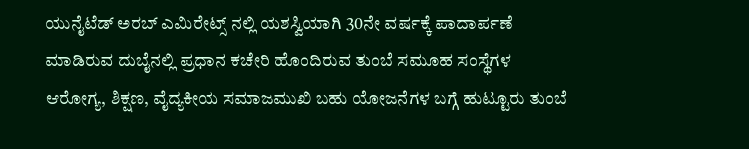ಯುನೈಟೆಡ್ ಅರಬ್ ಎಮಿರೇಟ್ಸ್ ನಲ್ಲಿ ಯಶಸ್ವಿಯಾಗಿ 30ನೇ ವರ್ಷಕ್ಕೆ ಪಾದಾರ್ಪಣೆ ಮಾಡಿರುವ ದುಬೈನಲ್ಲಿ ಪ್ರಧಾನ ಕಚೇರಿ ಹೊಂದಿರುವ ತುಂಬೆ ಸಮೂಹ ಸಂಸ್ಥೆಗಳ ಆರೋಗ್ಯ, ಶಿಕ್ಷಣ, ವೈದ್ಯಕೀಯ ಸಮಾಜಮುಖಿ ಬಹು ಯೋಜನೆಗಳ ಬಗ್ಗೆ ಹುಟ್ಟೂರು ತುಂಬೆ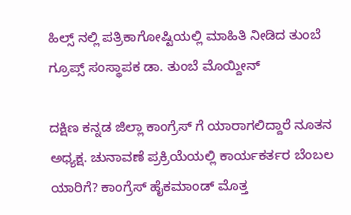ಹಿಲ್ಸ್ ನಲ್ಲಿ ಪತ್ರಿಕಾಗೋಷ್ಟಿಯಲ್ಲಿ ಮಾಹಿತಿ ನೀಡಿದ ತುಂಬೆ ಗ್ರೂಪ್ಸ್ ಸಂಸ್ಥಾಪಕ ಡಾ. ತುಂಬೆ ಮೊಯ್ದೀನ್

ದಕ್ಷಿಣ ಕನ್ನಡ ಜಿಲ್ಲಾ ಕಾಂಗ್ರೆಸ್ ಗೆ ಯಾರಾಗಲಿದ್ದಾರೆ ನೂತನ ಅಧ್ಯಕ್ಷ. ಚುನಾವಣೆ ಪ್ರಕ್ರಿಯೆಯಲ್ಲಿ ಕಾರ್ಯಕರ್ತರ ಬೆಂಬಲ ಯಾರಿಗೆ? ಕಾಂಗ್ರೆಸ್ ಹೈಕಮಾಂಡ್ ಮೊತ್ತ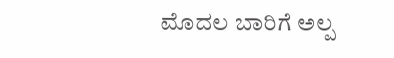ಮೊದಲ ಬಾರಿಗೆ ಅಲ್ಪ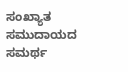ಸಂಖ್ಯಾತ ಸಮುದಾಯದ ಸಮರ್ಥ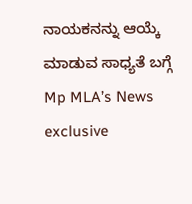ನಾಯಕನನ್ನು ಆಯ್ಕೆ ಮಾಡುವ ಸಾಧ್ಯತೆ ಬಗ್ಗೆ Mp MLA’s News exclusive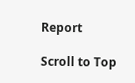Report

Scroll to Top